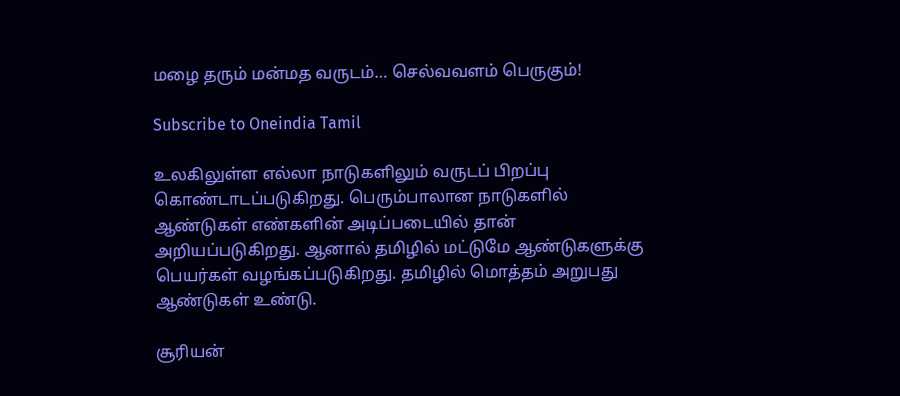மழை தரும் மன்மத வருடம்… செல்வவளம் பெருகும்!

Subscribe to Oneindia Tamil

உலகிலுள்ள எல்லா நாடுகளிலும் வருடப் பிறப்பு கொண்டாடப்படுகிறது. பெரும்பாலான நாடுகளில் ஆண்டுகள் எண்களின் அடிப்படையில் தான் அறியப்படுகிறது. ஆனால் தமிழில் மட்டுமே ஆண்டுகளுக்கு பெயர்கள் வழங்கப்படுகிறது. தமிழில் மொத்தம் அறுபது ஆண்டுகள் உண்டு.

சூரியன்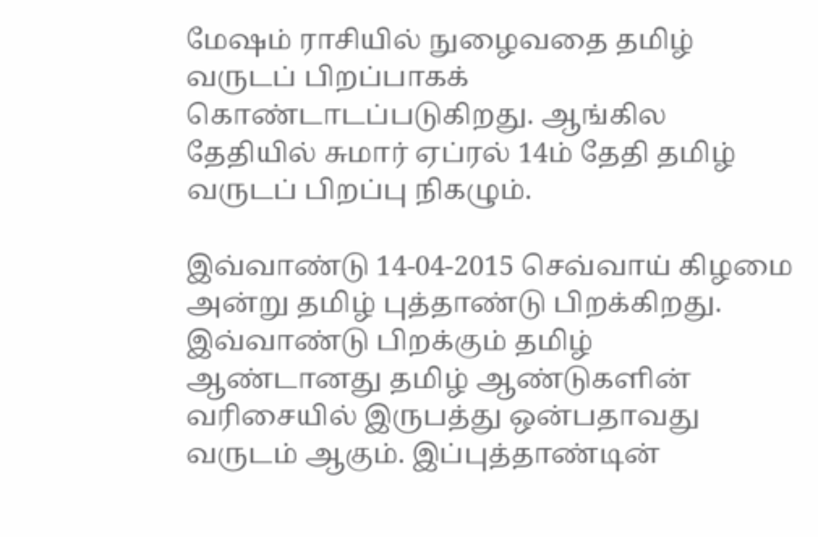மேஷம் ராசியில் நுழைவதை தமிழ் வருடப் பிறப்பாகக் கொண்டாடப்படுகிறது. ஆங்கில தேதியில் சுமார் ஏப்ரல் 14ம் தேதி தமிழ் வருடப் பிறப்பு நிகழும்.

இவ்வாண்டு 14-04-2015 செவ்வாய் கிழமை அன்று தமிழ் புத்தாண்டு பிறக்கிறது. இவ்வாண்டு பிறக்கும் தமிழ் ஆண்டானது தமிழ் ஆண்டுகளின் வரிசையில் இருபத்து ஒன்பதாவது வருடம் ஆகும். இப்புத்தாண்டின்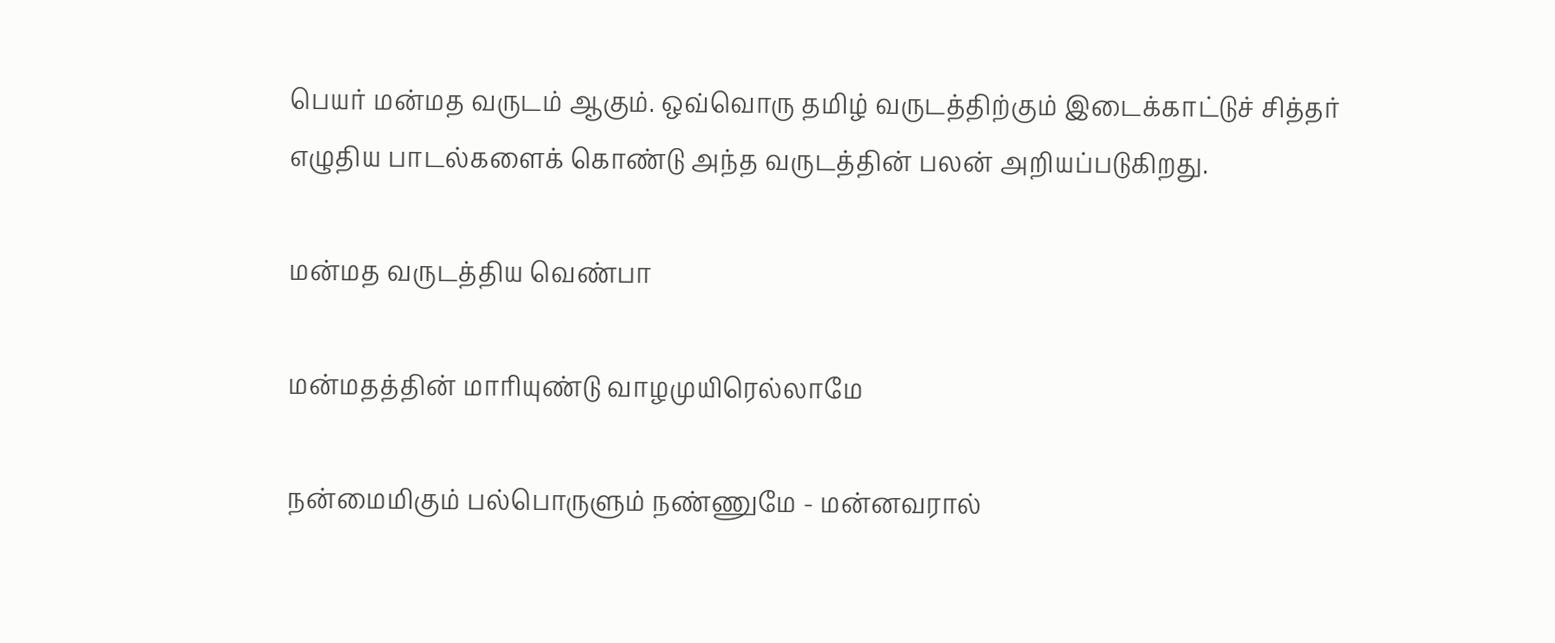பெயர் மன்மத வருடம் ஆகும். ஒவ்வொரு தமிழ் வருடத்திற்கும் இடைக்காட்டுச் சித்தர் எழுதிய பாடல்களைக் கொண்டு அந்த வருடத்தின் பலன் அறியப்படுகிறது.

மன்மத வருடத்திய வெண்பா

மன்மதத்தின் மாரியுண்டு வாழமுயிரெல்லாமே

நன்மைமிகும் பல்பொருளும் நண்ணுமே - மன்னவரால்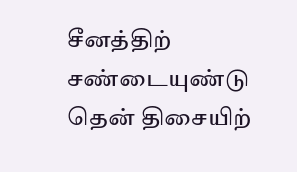சீனத்திற் சண்டையுண்டு தென் திசையிற்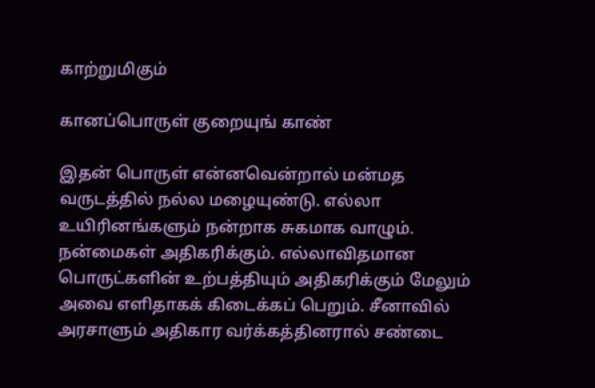காற்றுமிகும்

கானப்பொருள் குறையுங் காண்

இதன் பொருள் என்னவென்றால் மன்மத வருடத்தில் நல்ல மழையுண்டு. எல்லா உயிரினங்களும் நன்றாக சுகமாக வாழும். நன்மைகள் அதிகரிக்கும். எல்லாவிதமான பொருட்களின் உற்பத்தியும் அதிகரிக்கும் மேலும் அவை எளிதாகக் கிடைக்கப் பெறும். சீனாவில் அரசாளும் அதிகார வர்க்கத்தினரால் சண்டை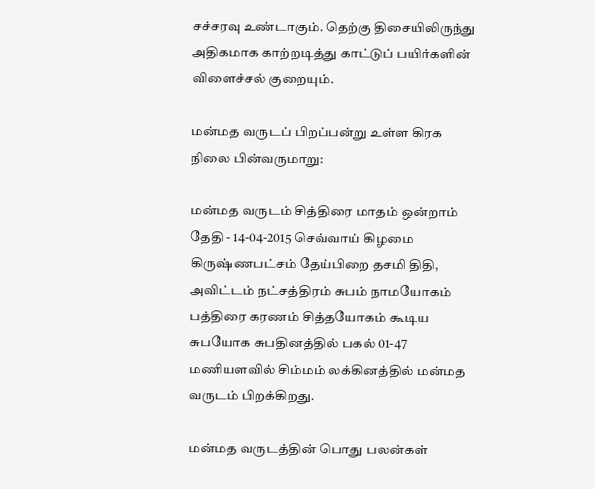சச்சரவு உண்டாகும். தெற்கு திசையிலிருந்து அதிகமாக காற்றடித்து காட்டுப் பயிர்களின் விளைச்சல் குறையும்.

மன்மத வருடப் பிறப்பன்று உள்ள கிரக நிலை பின்வருமாறு:

மன்மத வருடம் சித்திரை மாதம் ஒன்றாம் தேதி - 14-04-2015 செவ்வாய் கிழமை கிருஷ்ணபட்சம் தேய்பிறை தசமி திதி, அவிட்டம் நட்சத்திரம் சுபம் நாமயோகம் பத்திரை கரணம் சித்தயோகம் கூடிய சுபயோக சுபதினத்தில் பகல் 01-47 மணியளவில் சிம்மம் லக்கினத்தில் மன்மத வருடம் பிறக்கிறது.

மன்மத வருடத்தின் பொது பலன்கள்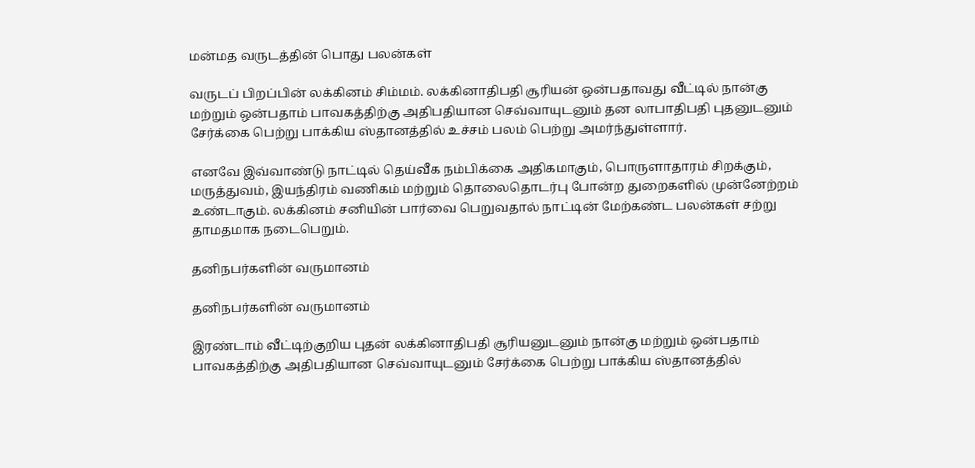மன்மத வருடத்தின் பொது பலன்கள்

வருடப் பிறப்பின் லக்கினம் சிம்மம். லக்கினாதிபதி சூரியன் ஒன்பதாவது வீட்டில் நான்கு மற்றும் ஒன்பதாம் பாவகத்திற்கு அதிபதியான செவ்வாயுடனும் தன லாபாதிபதி புதனுடனும் சேர்க்கை பெற்று பாக்கிய ஸ்தானத்தில் உச்சம் பலம் பெற்று அமர்ந்துள்ளார்.

எனவே இவ்வாண்டு நாட்டில் தெய்வீக நம்பிக்கை அதிகமாகும், பொருளாதாரம் சிறக்கும், மருத்துவம், இயந்திரம் வணிகம் மற்றும் தொலைதொடர்பு போன்ற துறைகளில் முன்னேற்றம் உண்டாகும். லக்கினம் சனியின் பார்வை பெறுவதால் நாட்டின் மேற்கண்ட பலன்கள் சற்று தாமதமாக நடைபெறும்.

தனிநபர்களின் வருமானம்

தனிநபர்களின் வருமானம்

இரண்டாம் வீட்டிற்குறிய புதன் லக்கினாதிபதி சூரியனுடனும் நான்கு மற்றும் ஒன்பதாம் பாவகத்திற்கு அதிபதியான செவ்வாயுடனும் சேர்க்கை பெற்று பாக்கிய ஸ்தானத்தில்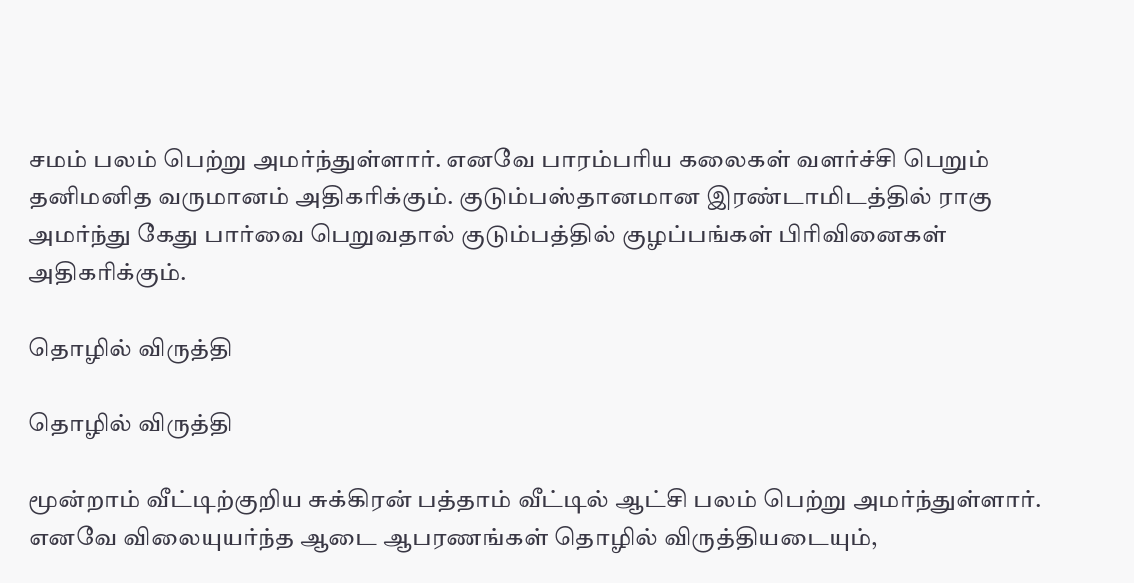சமம் பலம் பெற்று அமர்ந்துள்ளார். எனவே பாரம்பரிய கலைகள் வளர்ச்சி பெறும் தனிமனித வருமானம் அதிகரிக்கும். குடும்பஸ்தானமான இரண்டாமிடத்தில் ராகு அமர்ந்து கேது பார்வை பெறுவதால் குடும்பத்தில் குழப்பங்கள் பிரிவினைகள் அதிகரிக்கும்.

தொழில் விருத்தி

தொழில் விருத்தி

மூன்றாம் வீட்டிற்குறிய சுக்கிரன் பத்தாம் வீட்டில் ஆட்சி பலம் பெற்று அமர்ந்துள்ளார். எனவே விலையுயர்ந்த ஆடை ஆபரணங்கள் தொழில் விருத்தியடையும்,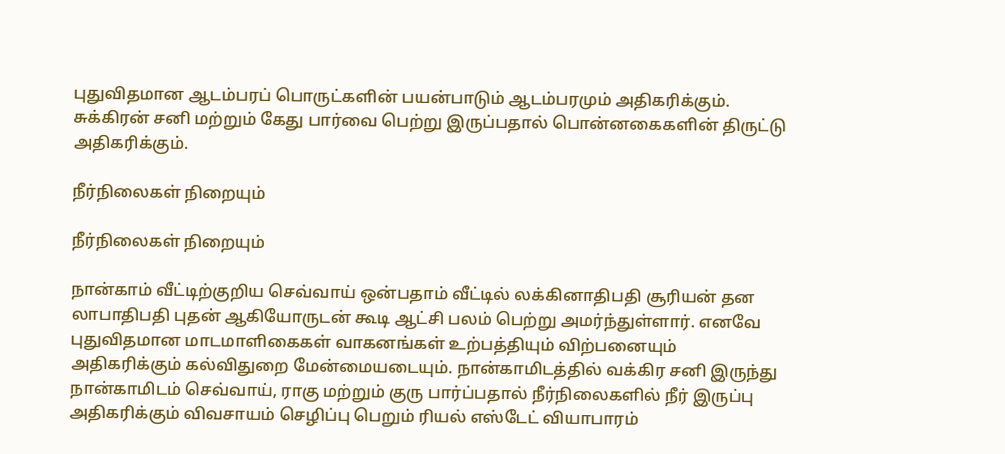புதுவிதமான ஆடம்பரப் பொருட்களின் பயன்பாடும் ஆடம்பரமும் அதிகரிக்கும். சுக்கிரன் சனி மற்றும் கேது பார்வை பெற்று இருப்பதால் பொன்னகைகளின் திருட்டு அதிகரிக்கும்.

நீர்நிலைகள் நிறையும்

நீர்நிலைகள் நிறையும்

நான்காம் வீட்டிற்குறிய செவ்வாய் ஒன்பதாம் வீட்டில் லக்கினாதிபதி சூரியன் தன லாபாதிபதி புதன் ஆகியோருடன் கூடி ஆட்சி பலம் பெற்று அமர்ந்துள்ளார். எனவே புதுவிதமான மாடமாளிகைகள் வாகனங்கள் உற்பத்தியும் விற்பனையும் அதிகரிக்கும் கல்விதுறை மேன்மையடையும். நான்காமிடத்தில் வக்கிர சனி இருந்து நான்காமிடம் செவ்வாய், ராகு மற்றும் குரு பார்ப்பதால் நீர்நிலைகளில் நீர் இருப்பு அதிகரிக்கும் விவசாயம் செழிப்பு பெறும் ரியல் எஸ்டேட் வியாபாரம்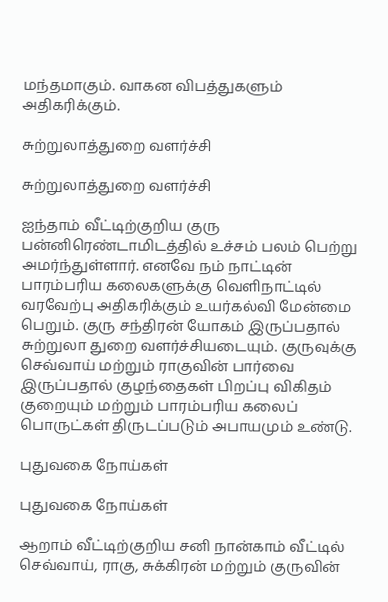மந்தமாகும். வாகன விபத்துகளும் அதிகரிக்கும்.

சுற்றுலாத்துறை வளர்ச்சி

சுற்றுலாத்துறை வளர்ச்சி

ஐந்தாம் வீட்டிற்குறிய குரு பன்னிரெண்டாமிடத்தில் உச்சம் பலம் பெற்று அமர்ந்துள்ளார். எனவே நம் நாட்டின் பாரம்பரிய கலைகளுக்கு வெளிநாட்டில் வரவேற்பு அதிகரிக்கும் உயர்கல்வி மேன்மை பெறும். குரு சந்திரன் யோகம் இருப்பதால் சுற்றுலா துறை வளர்ச்சியடையும். குருவுக்கு செவ்வாய் மற்றும் ராகுவின் பார்வை இருப்பதால் குழந்தைகள் பிறப்பு விகிதம் குறையும் மற்றும் பாரம்பரிய கலைப் பொருட்கள் திருடப்படும் அபாயமும் உண்டு.

புதுவகை நோய்கள்

புதுவகை நோய்கள்

ஆறாம் வீட்டிற்குறிய சனி நான்காம் வீட்டில் செவ்வாய், ராகு, சுக்கிரன் மற்றும் குருவின்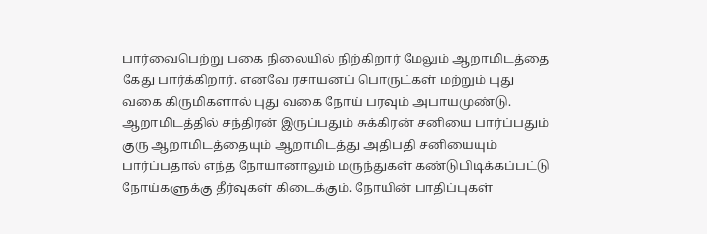பார்வைபெற்று பகை நிலையில் நிற்கிறார் மேலும் ஆறாமிடத்தை கேது பார்க்கிறார். எனவே ரசாயனப் பொருட்கள் மற்றும் புது வகை கிருமிகளால் புது வகை நோய் பரவும் அபாயமுண்டு. ஆறாமிடத்தில் சந்திரன் இருப்பதும் சுக்கிரன் சனியை பார்ப்பதும் குரு ஆறாமிடத்தையும் ஆறாமிடத்து அதிபதி சனியையும் பார்ப்பதால் எந்த நோயானாலும் மருந்துகள் கண்டுபிடிக்கப்பட்டு நோய்களுக்கு தீர்வுகள் கிடைக்கும். நோயின் பாதிப்புகள்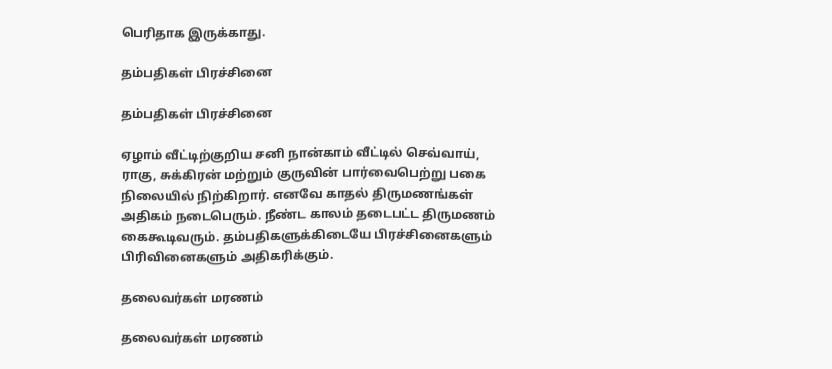பெரிதாக இருக்காது.

தம்பதிகள் பிரச்சினை

தம்பதிகள் பிரச்சினை

ஏழாம் வீட்டிற்குறிய சனி நான்காம் வீட்டில் செவ்வாய், ராகு, சுக்கிரன் மற்றும் குருவின் பார்வைபெற்று பகை நிலையில் நிற்கிறார். எனவே காதல் திருமணங்கள் அதிகம் நடைபெரும். நீண்ட காலம் தடைபட்ட திருமணம் கைகூடிவரும். தம்பதிகளுக்கிடையே பிரச்சினைகளும் பிரிவினைகளும் அதிகரிக்கும்.

தலைவர்கள் மரணம்

தலைவர்கள் மரணம்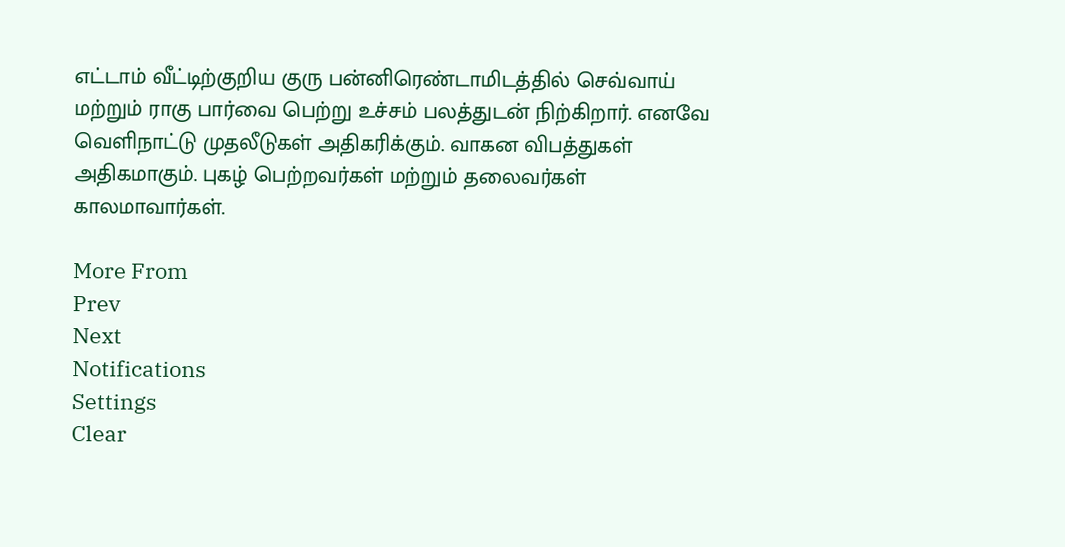எட்டாம் வீட்டிற்குறிய குரு பன்னிரெண்டாமிடத்தில் செவ்வாய் மற்றும் ராகு பார்வை பெற்று உச்சம் பலத்துடன் நிற்கிறார். எனவே வெளிநாட்டு முதலீடுகள் அதிகரிக்கும். வாகன விபத்துகள் அதிகமாகும். புகழ் பெற்றவர்கள் மற்றும் தலைவர்கள் காலமாவார்கள்.

More From
Prev
Next
Notifications
Settings
Clear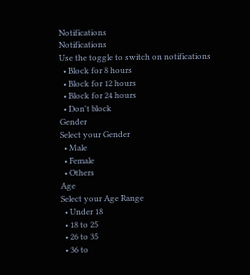Notifications
Notifications
Use the toggle to switch on notifications
  • Block for 8 hours
  • Block for 12 hours
  • Block for 24 hours
  • Don't block
Gender
Select your Gender
  • Male
  • Female
  • Others
Age
Select your Age Range
  • Under 18
  • 18 to 25
  • 26 to 35
  • 36 to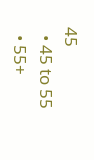45
  • 45 to 55
  • 55+